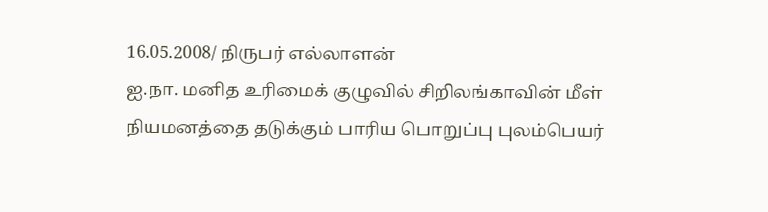16.05.2008/ நிருபர் எல்லாளன்
ஐ.நா. மனித உரிமைக் குழுவில் சிறிலங்காவின் மீள் நியமனத்தை தடுக்கும் பாரிய பொறுப்பு புலம்பெயர்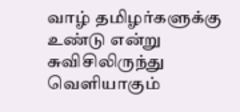வாழ் தமிழர்களுக்கு உண்டு என்று சுவிசிலிருந்து வெளியாகும்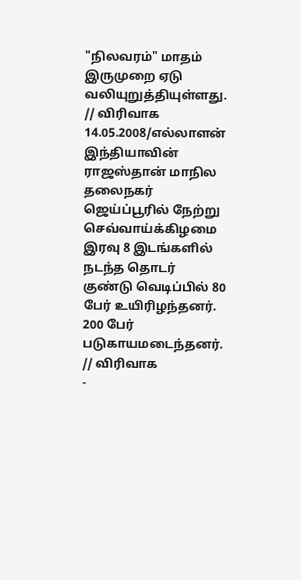"நிலவரம்" மாதம் இருமுறை ஏடு வலியுறுத்தியுள்ளது. // விரிவாக
14.05.2008/எல்லாளன்
இந்தியாவின் ராஜஸ்தான் மாநில தலைநகர் ஜெய்ப்பூரில் நேற்று செவ்வாய்க்கிழமை இரவு 8 இடங்களில் நடந்த தொடர் குண்டு வெடிப்பில் 80 பேர் உயிரிழந்தனர். 200 பேர் படுகாயமடைந்தனர். // விரிவாக
-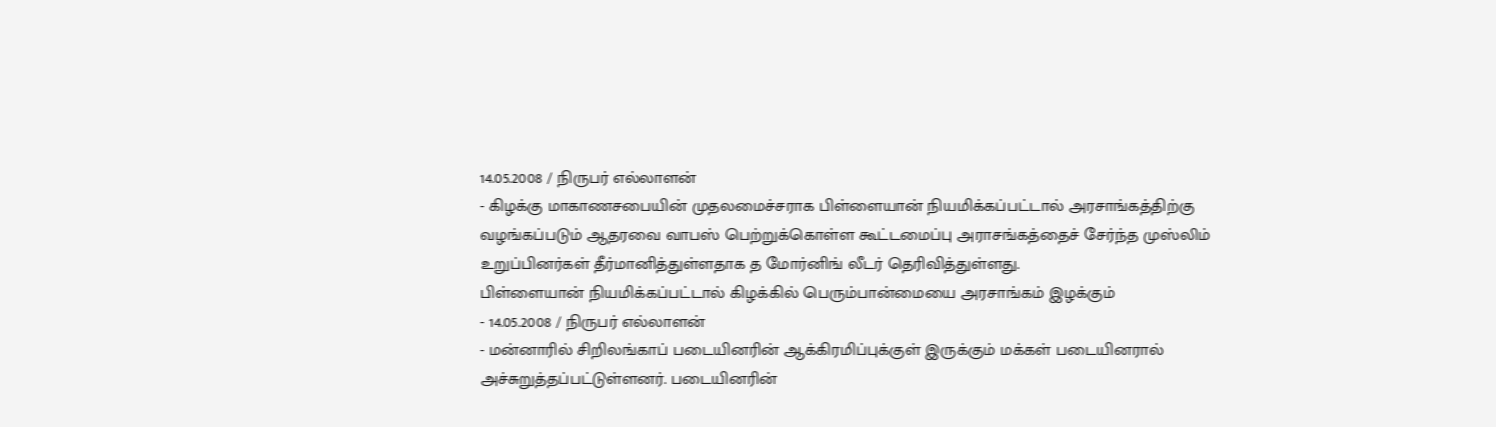14.05.2008 / நிருபர் எல்லாளன்
- கிழக்கு மாகாணசபையின் முதலமைச்சராக பிள்ளையான் நியமிக்கப்பட்டால் அரசாங்கத்திற்கு வழங்கப்படும் ஆதரவை வாபஸ் பெற்றுக்கொள்ள கூட்டமைப்பு அராசங்கத்தைச் சேர்ந்த முஸ்லிம் உறுப்பினர்கள் தீர்மானித்துள்ளதாக த மோர்னிங் லீடர் தெரிவித்துள்ளது.
பிள்ளையான் நியமிக்கப்பட்டால் கிழக்கில் பெரும்பான்மையை அரசாங்கம் இழக்கும்
- 14.05.2008 / நிருபர் எல்லாளன்
- மன்னாரில் சிறிலங்காப் படையினரின் ஆக்கிரமிப்புக்குள் இருக்கும் மக்கள் படையினரால் அச்சுறுத்தப்பட்டுள்ளனர். படையினரின்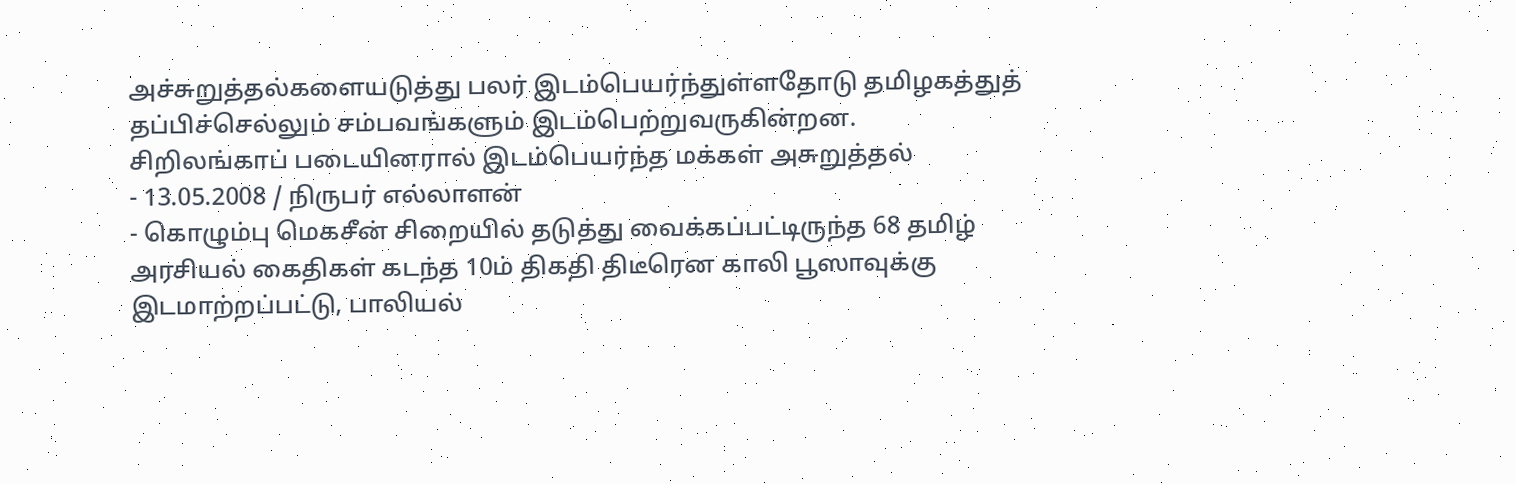அச்சுறுத்தல்களையடுத்து பலர் இடம்பெயர்ந்துள்ளதோடு தமிழகத்துத் தப்பிச்செல்லும் சம்பவங்களும் இடம்பெற்றுவருகின்றன.
சிறிலங்காப் படையினரால் இடம்பெயர்ந்த மக்கள் அசுறுத்தல்
- 13.05.2008 / நிருபர் எல்லாளன்
- கொழும்பு மெகசீன் சிறையில் தடுத்து வைக்கப்பட்டிருந்த 68 தமிழ் அரசியல் கைதிகள் கடந்த 10ம் திகதி திடீரென காலி பூஸாவுக்கு இடமாற்றப்பட்டு, பாலியல்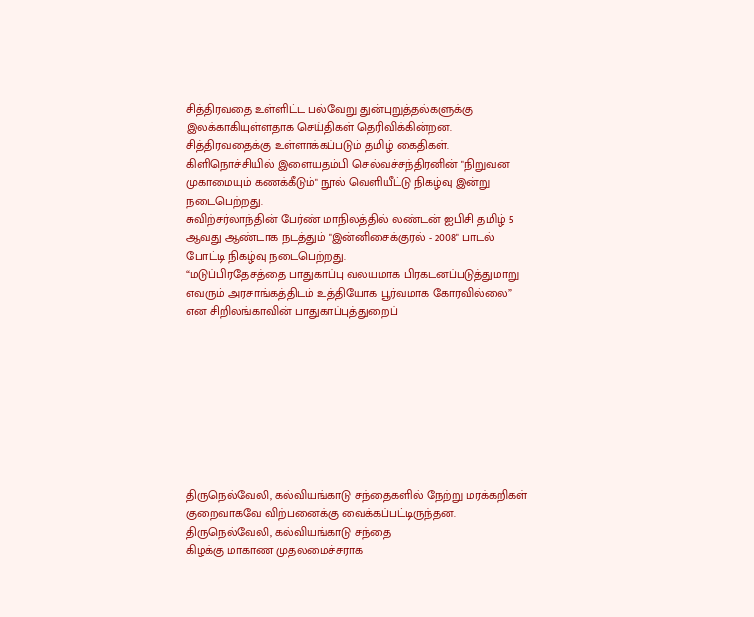சித்திரவதை உள்ளிட்ட பல்வேறு துன்புறுத்தல்களுக்கு இலக்காகியுள்ளதாக செய்திகள் தெரிவிக்கின்றன.
சித்திரவதைக்கு உள்ளாக்கப்படும் தமிழ் கைதிகள்.
கிளிநொச்சியில் இளையதம்பி செல்வச்சந்திரனின் "நிறுவன முகாமையும் கணக்கீடும்" நூல் வெளியீட்டு நிகழ்வு இன்று நடைபெற்றது.
சுவிற்சர்லாந்தின் பேர்ண் மாநிலத்தில் லண்டன் ஐபிசி தமிழ் 5 ஆவது ஆண்டாக நடத்தும் "இன்னிசைக்குரல் - 2008" பாடல் போட்டி நிகழ்வு நடைபெற்றது.
“மடுப்பிரதேசத்தை பாதுகாப்பு வலயமாக பிரகடனப்படுத்துமாறு எவரும் அரசாங்கத்திடம் உத்தியோக பூர்வமாக கோரவில்லை” என சிறிலங்காவின் பாதுகாப்புத்துறைப்









திருநெல்வேலி, கல்வியங்காடு சந்தைகளில் நேற்று மரக்கறிகள் குறைவாகவே விற்பனைக்கு வைக்கப்பட்டிருந்தன. திருநெல்வேலி, கல்வியங்காடு சந்தை
கிழக்கு மாகாண முதலமைச்சராக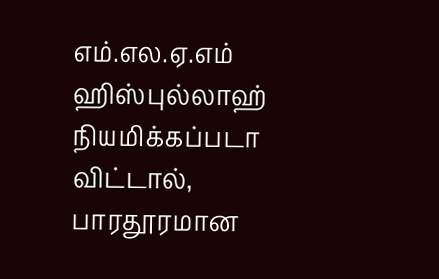எம்.எல.ஏ.எம் ஹிஸ்புல்லாஹ் நியமிக்கப்படா விட்டால், பாரதூரமான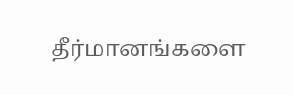தீர்மானங்களை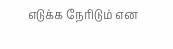எடுக்க நேரிடும் என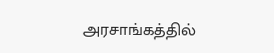அரசாங்கத்தில்